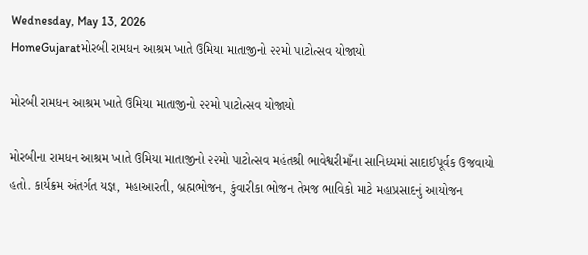Wednesday, May 13, 2026
HomeGujaratમોરબી રામધન આશ્રમ ખાતે ઉમિયા માતાજીનો ૨૨મો પાટોત્સવ યોજાયો

મોરબી રામધન આશ્રમ ખાતે ઉમિયા માતાજીનો ૨૨મો પાટોત્સવ યોજાયો

મોરબીના રામધન આશ્રમ ખાતે ઉમિયા માતાજીનો ૨૨મો પાટોત્સવ મહંતશ્રી ભાવેશ્વરીમાઁના સાનિધ્યમાં સાદાઈપૂર્વક ઉજવાયો હતો. કાર્યક્રમ અંતર્ગત યજ્ઞ, મહાઆરતી, બ્રહ્મભોજન, કુંવારીકા ભોજન તેમજ ભાવિકો માટે મહાપ્રસાદનું આયોજન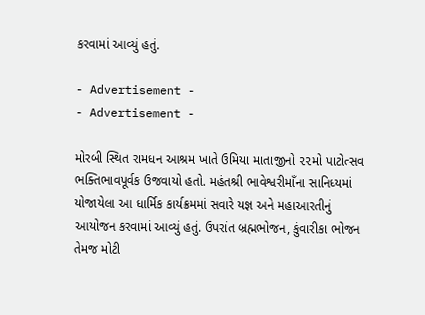કરવામાં આવ્યું હતું.

- Advertisement -
- Advertisement -

મોરબી સ્થિત રામધન આશ્રમ ખાતે ઉમિયા માતાજીનો ૨૨મો પાટોત્સવ ભક્તિભાવપૂર્વક ઉજવાયો હતો. મહંતશ્રી ભાવેશ્વરીમાઁના સાનિધ્યમાં યોજાયેલા આ ધાર્મિક કાર્યક્રમમાં સવારે યજ્ઞ અને મહાઆરતીનું આયોજન કરવામાં આવ્યું હતું. ઉપરાંત બ્રહ્મભોજન, કુંવારીકા ભોજન તેમજ મોટી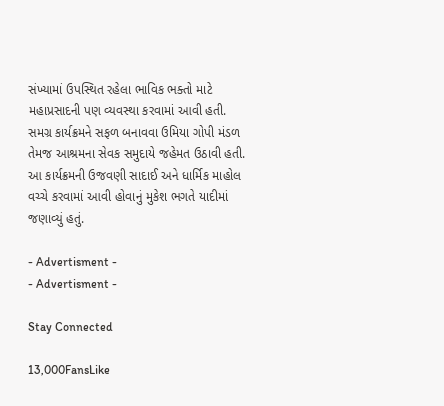સંખ્યામાં ઉપસ્થિત રહેલા ભાવિક ભક્તો માટે મહાપ્રસાદની પણ વ્યવસ્થા કરવામાં આવી હતી. સમગ્ર કાર્યક્રમને સફળ બનાવવા ઉમિયા ગોપી મંડળ તેમજ આશ્રમના સેવક સમુદાયે જહેમત ઉઠાવી હતી. આ કાર્યક્રમની ઉજવણી સાદાઈ અને ધાર્મિક માહોલ વચ્ચે કરવામાં આવી હોવાનું મુકેશ ભગતે યાદીમાં જણાવ્યું હતું.

- Advertisment -
- Advertisment -

Stay Connected

13,000FansLike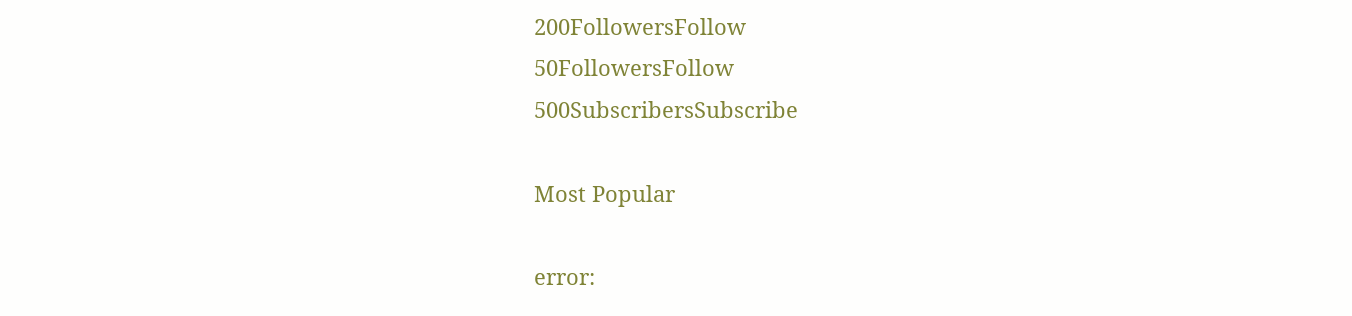200FollowersFollow
50FollowersFollow
500SubscribersSubscribe

Most Popular

error: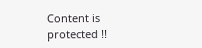Content is protected !!